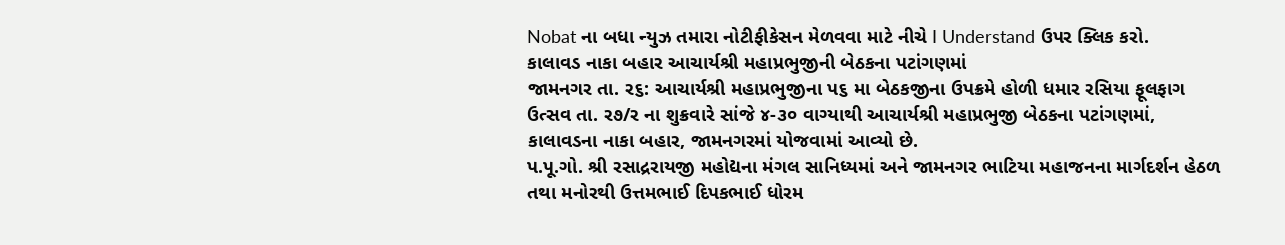Nobat ના બધા ન્યુઝ તમારા નોટીફીકેસન મેળવવા માટે નીચે I Understand ઉપર ક્લિક કરો.
કાલાવડ નાકા બહાર આચાર્યશ્રી મહાપ્રભુજીની બેઠકના પટાંગણમાં
જામનગર તા. ર૬: આચાર્યશ્રી મહાપ્રભુજીના પ૬ મા બેઠકજીના ઉપક્રમે હોળી ધમાર રસિયા ફૂલફાગ ઉત્સવ તા. ર૭/ર ના શુક્રવારે સાંજે ૪-૩૦ વાગ્યાથી આચાર્યશ્રી મહાપ્રભુજી બેઠકના પટાંગણમાં, કાલાવડના નાકા બહાર, જામનગરમાં યોજવામાં આવ્યો છે.
પ.પૂ.ગો. શ્રી રસાદ્રરાયજી મહોદ્યના મંગલ સાનિધ્યમાં અને જામનગર ભાટિયા મહાજનના માર્ગદર્શન હેઠળ તથા મનોરથી ઉત્તમભાઈ દિપકભાઈ ધોરમ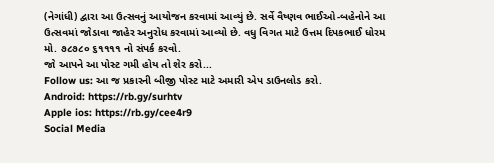(નેગાંધી) દ્વારા આ ઉત્સવનું આયોજન કરવામાં આવ્યું છે. સર્વે વૈષ્ણવ ભાઈઓ-બહેનોને આ ઉત્સવમાં જોડાવા જાહેર અનુરોધ કરવામાં આવ્યો છે. વધુ વિગત માટે ઉત્તમ દિપકભાઈ ધોરમ મો. ૭૮૭૮૦ ૬૧૧૧૧ નો સંપર્ક કરવો.
જો આપને આ પોસ્ટ ગમી હોય તો શેર કરો...
Follow us: આ જ પ્રકારની બીજી પોસ્ટ માટે અમારી એપ ડાઉનલોડ કરો.
Android: https://rb.gy/surhtv
Apple ios: https://rb.gy/cee4r9
Social Media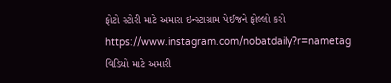ફોટો સ્ટોરી માટે અમારા ઇન્સ્ટાગ્રામ પેઈજને ફોલ્લો કરો
https://www.instagram.com/nobatdaily?r=nametag
વિડિયો માટે અમારી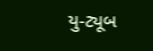યુ-ટ્યૂબ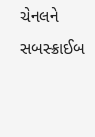ચેનલને સબસ્ક્રાઈબ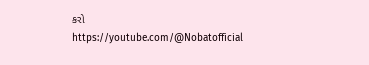કરો
https://youtube.com/@Nobatofficial